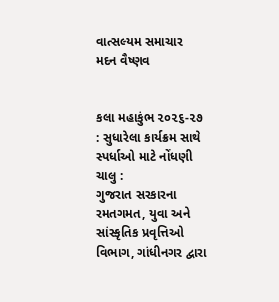વાત્સલ્યમ સમાચાર
મદન વૈષ્ણવ


કલા મહાકુંભ ૨૦૨૬-૨૭ : સુધારેલા કાર્યક્રમ સાથે સ્પર્ધાઓ માટે નોંધણી ચાલુ :
ગુજરાત સરકારના રમતગમત, યુવા અને સાંસ્કૃતિક પ્રવૃત્તિઓ વિભાગ, ગાંધીનગર દ્વારા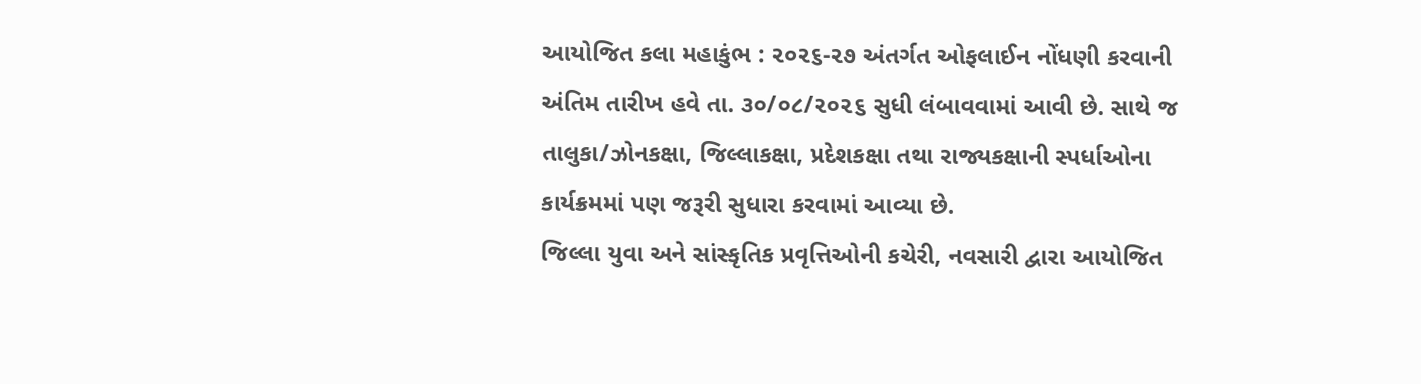આયોજિત કલા મહાકુંભ : ૨૦૨૬-૨૭ અંતર્ગત ઓફલાઈન નોંધણી કરવાની અંતિમ તારીખ હવે તા. ૩૦/૦૮/૨૦૨૬ સુધી લંબાવવામાં આવી છે. સાથે જ તાલુકા/ઝોનકક્ષા, જિલ્લાકક્ષા, પ્રદેશકક્ષા તથા રાજ્યકક્ષાની સ્પર્ધાઓના કાર્યક્રમમાં પણ જરૂરી સુધારા કરવામાં આવ્યા છે.
જિલ્લા યુવા અને સાંસ્કૃતિક પ્રવૃત્તિઓની કચેરી, નવસારી દ્વારા આયોજિત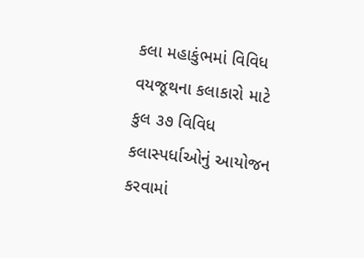કલા મહાકુંભમાં વિવિધ વયજૂથના કલાકારો માટે કુલ ૩૭ વિવિધ કલાસ્પર્ધાઓનું આયોજન કરવામાં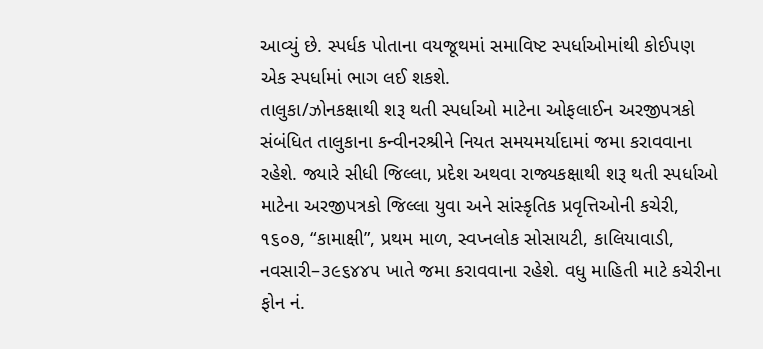આવ્યું છે. સ્પર્ધક પોતાના વયજૂથમાં સમાવિષ્ટ સ્પર્ધાઓમાંથી કોઈપણ એક સ્પર્ધામાં ભાગ લઈ શકશે.
તાલુકા/ઝોનકક્ષાથી શરૂ થતી સ્પર્ધાઓ માટેના ઓફલાઈન અરજીપત્રકો સંબંધિત તાલુકાના કન્વીનરશ્રીને નિયત સમયમર્યાદામાં જમા કરાવવાના રહેશે. જ્યારે સીધી જિલ્લા, પ્રદેશ અથવા રાજ્યકક્ષાથી શરૂ થતી સ્પર્ધાઓ માટેના અરજીપત્રકો જિલ્લા યુવા અને સાંસ્કૃતિક પ્રવૃત્તિઓની કચેરી, ૧૬૦૭, “કામાક્ષી”, પ્રથમ માળ, સ્વપ્નલોક સોસાયટી, કાલિયાવાડી, નવસારી–૩૯૬૪૪૫ ખાતે જમા કરાવવાના રહેશે. વધુ માહિતી માટે કચેરીના ફોન નં.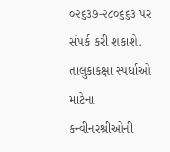૦૨૬૩૭-૨૮૦૬૬૩ પર સંપર્ક કરી શકાશે.
તાલુકાકક્ષા સ્પર્ધાઓ માટેના કન્વીનરશ્રીઓની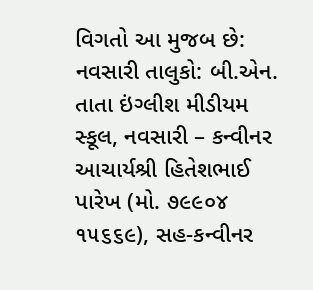વિગતો આ મુજબ છે:
નવસારી તાલુકો: બી.એન. તાતા ઇંગ્લીશ મીડીયમ સ્કૂલ, નવસારી – કન્વીનર આચાર્યશ્રી હિતેશભાઈ પારેખ (મો. ૭૯૯૦૪ ૧૫૬૬૯), સહ-કન્વીનર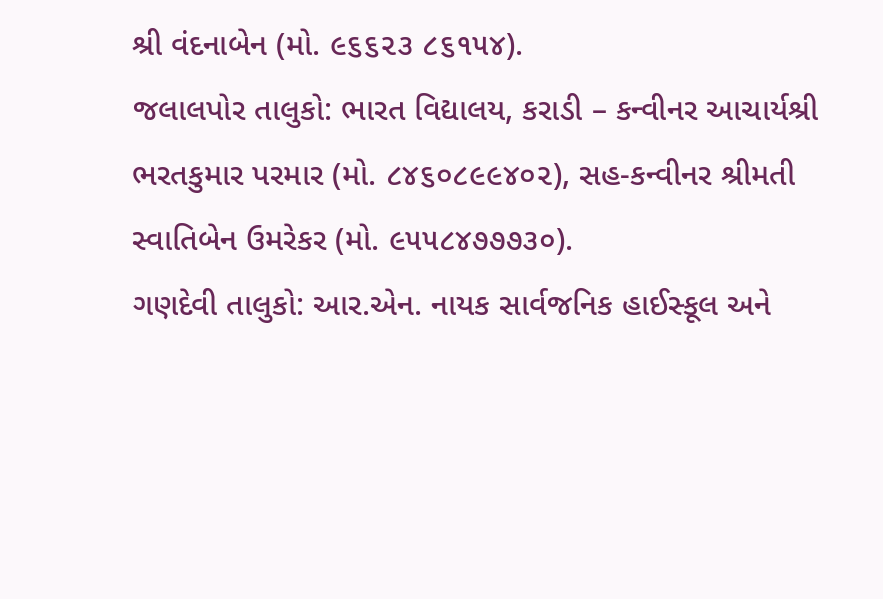શ્રી વંદનાબેન (મો. ૯૬૬૨૩ ૮૬૧૫૪).
જલાલપોર તાલુકો: ભારત વિદ્યાલય, કરાડી – કન્વીનર આચાર્યશ્રી ભરતકુમાર પરમાર (મો. ૮૪૬૦૮૯૯૪૦૨), સહ-કન્વીનર શ્રીમતી સ્વાતિબેન ઉમરેકર (મો. ૯૫૫૮૪૭૭૭૩૦).
ગણદેવી તાલુકો: આર.એન. નાયક સાર્વજનિક હાઈસ્કૂલ અને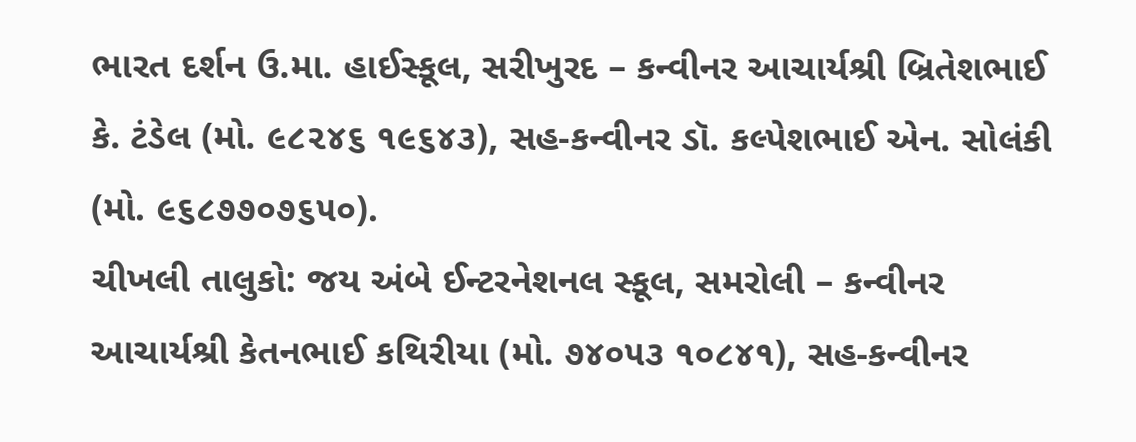ભારત દર્શન ઉ.મા. હાઈસ્કૂલ, સરીખુરદ – કન્વીનર આચાર્યશ્રી બ્રિતેશભાઈ કે. ટંડેલ (મો. ૯૮૨૪૬ ૧૯૬૪૩), સહ-કન્વીનર ડૉ. કલ્પેશભાઈ એન. સોલંકી (મો. ૯૬૮૭૭૦૭૬૫૦).
ચીખલી તાલુકો: જય અંબે ઈન્ટરનેશનલ સ્કૂલ, સમરોલી – કન્વીનર આચાર્યશ્રી કેતનભાઈ કથિરીયા (મો. ૭૪૦૫૩ ૧૦૮૪૧), સહ-કન્વીનર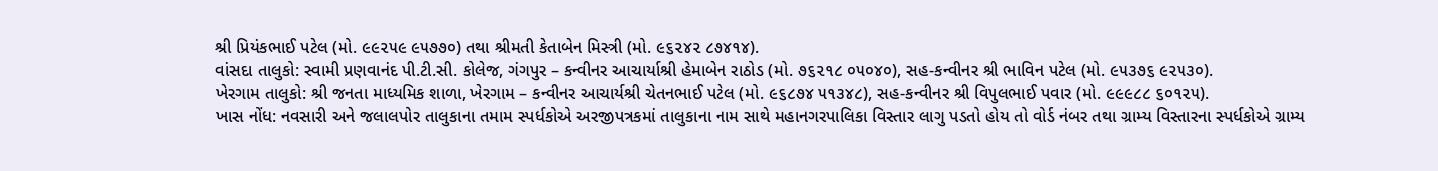શ્રી પ્રિયંકભાઈ પટેલ (મો. ૯૯૨૫૯ ૯૫૭૭૦) તથા શ્રીમતી કેતાબેન મિસ્ત્રી (મો. ૯૬૨૪૨ ૮૭૪૧૪).
વાંસદા તાલુકો: સ્વામી પ્રણવાનંદ પી.ટી.સી. કોલેજ, ગંગપુર – કન્વીનર આચાર્યાશ્રી હેમાબેન રાઠોડ (મો. ૭૬૨૧૮ ૦૫૦૪૦), સહ-કન્વીનર શ્રી ભાવિન પટેલ (મો. ૯૫૩૭૬ ૯૨૫૩૦).
ખેરગામ તાલુકો: શ્રી જનતા માધ્યમિક શાળા, ખેરગામ – કન્વીનર આચાર્યશ્રી ચેતનભાઈ પટેલ (મો. ૯૬૮૭૪ ૫૧૩૪૮), સહ-કન્વીનર શ્રી વિપુલભાઈ પવાર (મો. ૯૯૯૮૮ ૬૦૧૨૫).
ખાસ નોંધ: નવસારી અને જલાલપોર તાલુકાના તમામ સ્પર્ધકોએ અરજીપત્રકમાં તાલુકાના નામ સાથે મહાનગરપાલિકા વિસ્તાર લાગુ પડતો હોય તો વોર્ડ નંબર તથા ગ્રામ્ય વિસ્તારના સ્પર્ધકોએ ગ્રામ્ય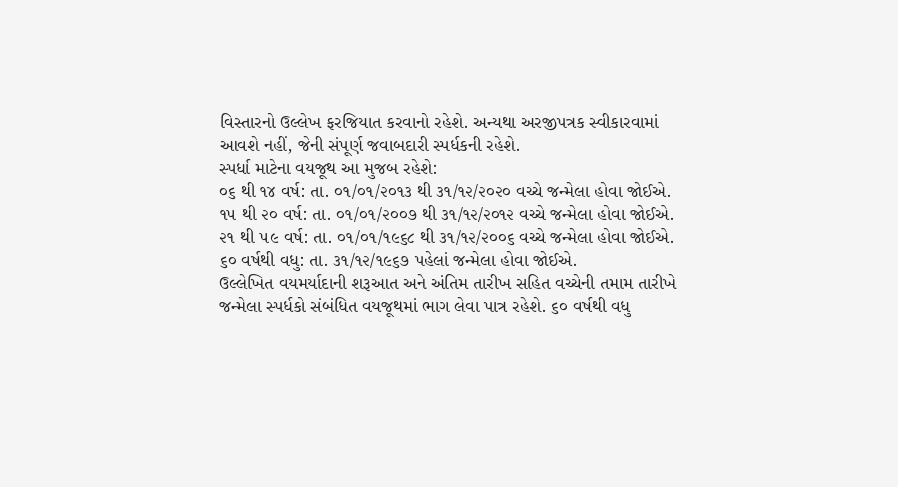વિસ્તારનો ઉલ્લેખ ફરજિયાત કરવાનો રહેશે. અન્યથા અરજીપત્રક સ્વીકારવામાં આવશે નહીં, જેની સંપૂર્ણ જવાબદારી સ્પર્ધકની રહેશે.
સ્પર્ધા માટેના વયજૂથ આ મુજબ રહેશે:
૦૬ થી ૧૪ વર્ષ: તા. ૦૧/૦૧/૨૦૧૩ થી ૩૧/૧૨/૨૦૨૦ વચ્ચે જન્મેલા હોવા જોઈએ.
૧૫ થી ૨૦ વર્ષ: તા. ૦૧/૦૧/૨૦૦૭ થી ૩૧/૧૨/૨૦૧૨ વચ્ચે જન્મેલા હોવા જોઈએ.
૨૧ થી ૫૯ વર્ષ: તા. ૦૧/૦૧/૧૯૬૮ થી ૩૧/૧૨/૨૦૦૬ વચ્ચે જન્મેલા હોવા જોઈએ.
૬૦ વર્ષથી વધુ: તા. ૩૧/૧૨/૧૯૬૭ પહેલાં જન્મેલા હોવા જોઈએ.
ઉલ્લેખિત વયમર્યાદાની શરૂઆત અને અંતિમ તારીખ સહિત વચ્ચેની તમામ તારીખે જન્મેલા સ્પર્ધકો સંબંધિત વયજૂથમાં ભાગ લેવા પાત્ર રહેશે. ૬૦ વર્ષથી વધુ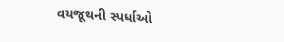વયજૂથની સ્પર્ધાઓ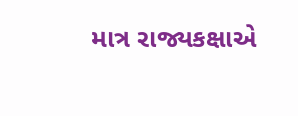માત્ર રાજ્યકક્ષાએ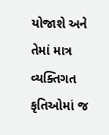યોજાશે અને તેમાં માત્ર વ્યક્તિગત કૃતિઓમાં જ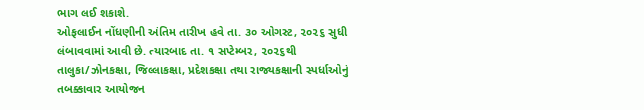ભાગ લઈ શકાશે.
ઓફલાઈન નોંધણીની અંતિમ તારીખ હવે તા. ૩૦ ઓગસ્ટ, ૨૦૨૬ સુધી લંબાવવામાં આવી છે. ત્યારબાદ તા. ૧ સપ્ટેમ્બર, ૨૦૨૬થી તાલુકા/ઝોનકક્ષા, જિલ્લાકક્ષા, પ્રદેશકક્ષા તથા રાજ્યકક્ષાની સ્પર્ધાઓનું તબક્કાવાર આયોજન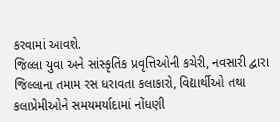કરવામાં આવશે.
જિલ્લા યુવા અને સાંસ્કૃતિક પ્રવૃત્તિઓની કચેરી, નવસારી દ્વારા જિલ્લાના તમામ રસ ધરાવતા કલાકારો, વિદ્યાર્થીઓ તથા કલાપ્રેમીઓને સમયમર્યાદામાં નોંધણી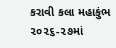કરાવી કલા મહાકુંભ ૨૦૨૬-૨૭માં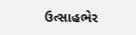ઉત્સાહભેર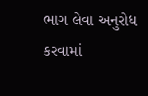ભાગ લેવા અનુરોધ કરવામાં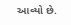આવ્યો છે.